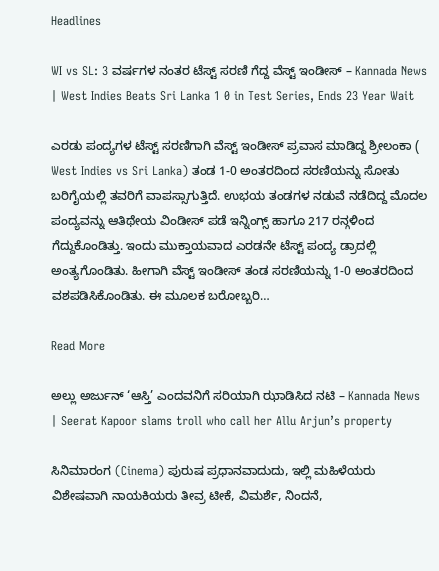Headlines

WI vs SL: 3 ವರ್ಷಗಳ ನಂತರ ಟೆಸ್ಟ್ ಸರಣಿ ಗೆದ್ದ ವೆಸ್ಟ್ ಇಂಡೀಸ್ – Kannada News | West Indies Beats Sri Lanka 1 0 in Test Series, Ends 23 Year Wait

ಎರಡು ಪಂದ್ಯಗಳ ಟೆಸ್ಟ್ ಸರಣಿಗಾಗಿ ವೆಸ್ಟ್ ಇಂಡೀಸ್ ಪ್ರವಾಸ ಮಾಡಿದ್ದ ಶ್ರೀಲಂಕಾ ( West Indies vs Sri Lanka) ತಂಡ 1-0 ಅಂತರದಿಂದ ಸರಣಿಯನ್ನು ಸೋತು ಬರಿಗೈಯಲ್ಲಿ ತವರಿಗೆ ವಾಪಸ್ಸಾಗುತ್ತಿದೆ. ಉಭಯ ತಂಡಗಳ ನಡುವೆ ನಡೆದಿದ್ದ ಮೊದಲ ಪಂದ್ಯವನ್ನು ಆತಿಥೇಯ ವಿಂಡೀಸ್ ಪಡೆ ಇನ್ನಿಂಗ್ಸ್ ಹಾಗೂ 217 ರನ್ಗಳಿಂದ ಗೆದ್ದುಕೊಂಡಿತ್ತು. ಇಂದು ಮುಕ್ತಾಯವಾದ ಎರಡನೇ ಟೆಸ್ಟ್ ಪಂದ್ಯ ಡ್ರಾದಲ್ಲಿ ಅಂತ್ಯಗೊಂಡಿತು. ಹೀಗಾಗಿ ವೆಸ್ಟ್ ಇಂಡೀಸ್ ತಂಡ ಸರಣಿಯನ್ನು 1-0 ಅಂತರದಿಂದ ವಶಪಡಿಸಿಕೊಂಡಿತು. ಈ ಮೂಲಕ ಬರೋಬ್ಬರಿ…

Read More

ಅಲ್ಲು ಅರ್ಜುನ್ ‘ಆಸ್ತಿ’ ಎಂದವನಿಗೆ ಸರಿಯಾಗಿ ಝಾಡಿಸಿದ ನಟಿ – Kannada News | Seerat Kapoor slams troll who call her Allu Arjun’s property

ಸಿನಿಮಾರಂಗ (Cinema) ಪುರುಷ ಪ್ರಧಾನವಾದುದು, ಇಲ್ಲಿ ಮಹಿಳೆಯರು ವಿಶೇಷವಾಗಿ ನಾಯಕಿಯರು ತೀವ್ರ ಟೀಕೆ, ವಿಮರ್ಶೆ, ನಿಂದನೆ,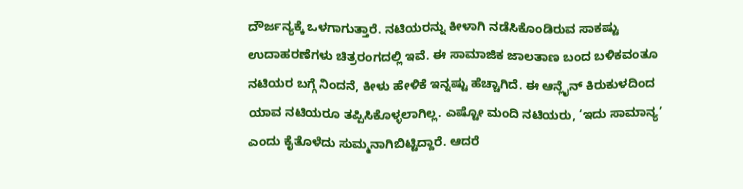ದೌರ್ಜನ್ಯಕ್ಕೆ ಒಳಗಾಗುತ್ತಾರೆ. ನಟಿಯರನ್ನು ಕೀಳಾಗಿ ನಡೆಸಿಕೊಂಡಿರುವ ಸಾಕಷ್ಟು ಉದಾಹರಣೆಗಳು ಚಿತ್ರರಂಗದಲ್ಲಿ ಇವೆ. ಈ ಸಾಮಾಜಿಕ ಜಾಲತಾಣ ಬಂದ ಬಳಿಕವಂತೂ ನಟಿಯರ ಬಗ್ಗೆ ನಿಂದನೆ, ಕೀಳು ಹೇಳಿಕೆ ಇನ್ನಷ್ಟು ಹೆಚ್ಚಾಗಿದೆ. ಈ ಆನ್ಲೈನ್ ಕಿರುಕುಳದಿಂದ ಯಾವ ನಟಿಯರೂ ತಪ್ಪಿಸಿಕೊಳ್ಳಲಾಗಿಲ್ಲ. ಎಷ್ಟೋ ಮಂದಿ ನಟಿಯರು, ‘ಇದು ಸಾಮಾನ್ಯ’ ಎಂದು ಕೈತೊಳೆದು ಸುಮ್ಮನಾಗಿಬಿಟ್ಟಿದ್ದಾರೆ. ಆದರೆ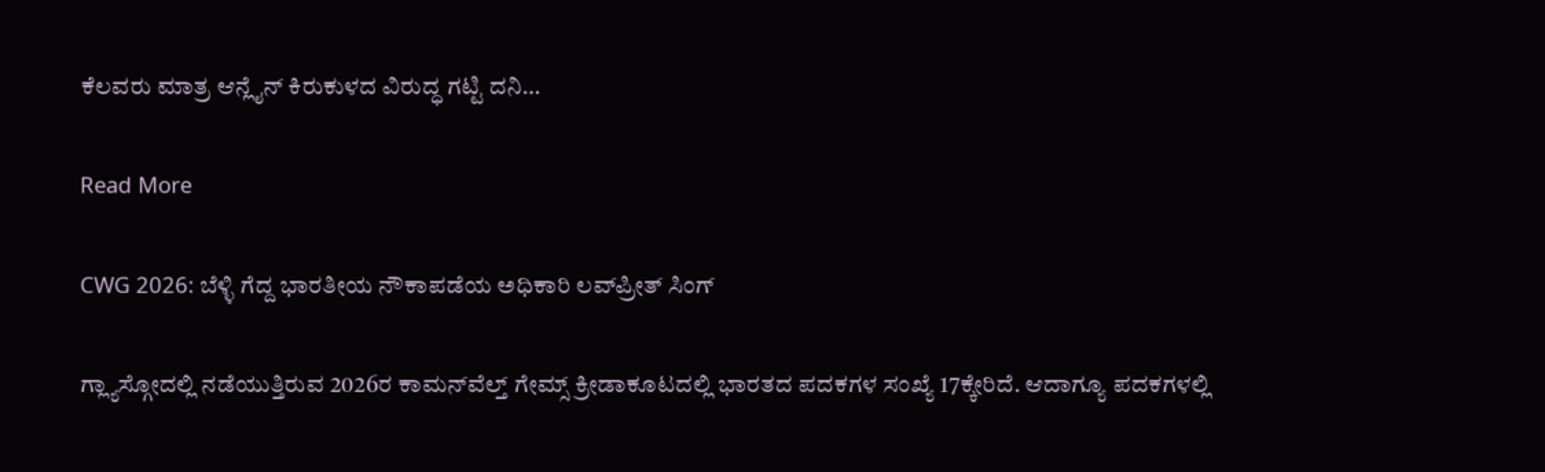ಕೆಲವರು ಮಾತ್ರ ಆನ್ಲೈನ್ ಕಿರುಕುಳದ ವಿರುದ್ಧ ಗಟ್ಟಿ ದನಿ…

Read More

CWG 2026: ಬೆಳ್ಳಿ ಗೆದ್ದ ಭಾರತೀಯ ನೌಕಾಪಡೆಯ ಅಧಿಕಾರಿ ಲವ್‌ಪ್ರೀತ್ ಸಿಂಗ್

ಗ್ಲ್ಯಾಸ್ಗೋದಲ್ಲಿ ನಡೆಯುತ್ತಿರುವ 2026ರ ಕಾಮನ್‌ವೆಲ್ತ್ ಗೇಮ್ಸ್ ಕ್ರೀಡಾಕೂಟದಲ್ಲಿ ಭಾರತದ ಪದಕಗಳ ಸಂಖ್ಯೆ 17ಕ್ಕೇರಿದೆ. ಆದಾಗ್ಯೂ ಪದಕಗಳಲ್ಲಿ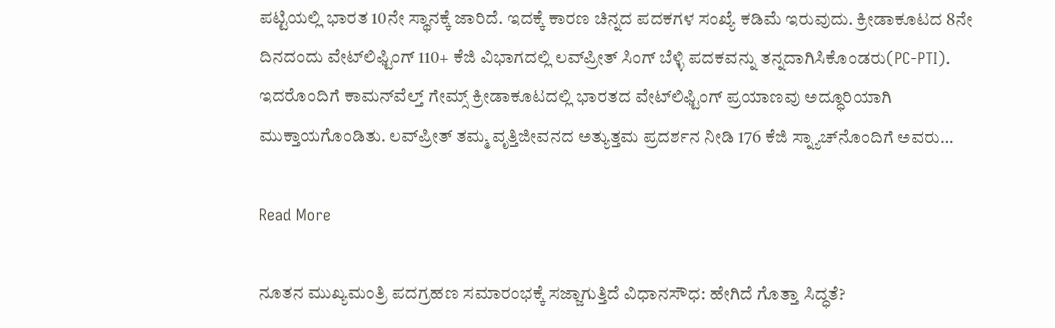ಪಟ್ಟಿಯಲ್ಲಿ ಭಾರತ 10ನೇ ಸ್ಥಾನಕ್ಕೆ ಜಾರಿದೆ. ಇದಕ್ಕೆ ಕಾರಣ ಚಿನ್ನದ ಪದಕಗಳ ಸಂಖ್ಯೆ ಕಡಿಮೆ ಇರುವುದು. ಕ್ರೀಡಾಕೂಟದ 8ನೇ ದಿನದಂದು ವೇಟ್‌ಲಿಫ್ಟಿಂಗ್‌ 110+ ಕೆಜಿ ವಿಭಾಗದಲ್ಲಿ ಲವ್‌ಪ್ರೀತ್ ಸಿಂಗ್ ಬೆಳ್ಳಿ ಪದಕವನ್ನು ತನ್ನದಾಗಿಸಿಕೊಂಡರು(PC-PTI). ಇದರೊಂದಿಗೆ ಕಾಮನ್‌ವೆಲ್ತ್ ಗೇಮ್ಸ್ ಕ್ರೀಡಾಕೂಟದಲ್ಲಿ ಭಾರತದ ವೇಟ್‌ಲಿಫ್ಟಿಂಗ್ ಪ್ರಯಾಣವು ಅದ್ಧೂರಿಯಾಗಿ ಮುಕ್ತಾಯಗೊಂಡಿತು. ಲವ್‌ಪ್ರೀತ್ ತಮ್ಮ ವೃತ್ತಿಜೀವನದ ಅತ್ಯುತ್ತಮ ಪ್ರದರ್ಶನ ನೀಡಿ 176 ಕೆಜಿ ಸ್ನ್ಯಾಚ್‌ನೊಂದಿಗೆ ಅವರು…

Read More

ನೂತನ ಮುಖ್ಯಮಂತ್ರಿ ಪದಗ್ರಹಣ ಸಮಾರಂಭಕ್ಕೆ ಸಜ್ಜಾಗುತ್ತಿದೆ ವಿಧಾನಸೌಧ: ಹೇಗಿದೆ ಗೊತ್ತಾ ಸಿದ್ಧತೆ?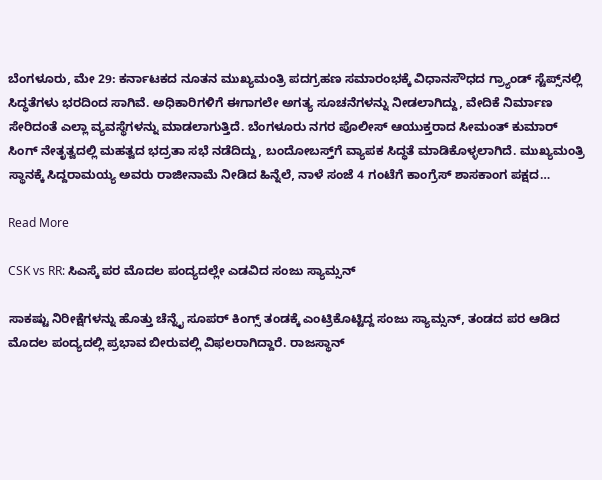ಬೆಂಗಳೂರು, ಮೇ 29: ಕರ್ನಾಟಕದ ನೂತನ ಮುಖ್ಯಮಂತ್ರಿ ಪದಗ್ರಹಣ ಸಮಾರಂಭಕ್ಕೆ ವಿಧಾನಸೌಧದ ಗ್ರ್ಯಾಂಡ್ ಸ್ಟೆಪ್ಸ್‌ನಲ್ಲಿ ಸಿದ್ಧತೆಗಳು ಭರದಿಂದ ಸಾಗಿವೆ. ಅಧಿಕಾರಿಗಳಿಗೆ ಈಗಾಗಲೇ ಅಗತ್ಯ ಸೂಚನೆಗಳನ್ನು ನೀಡಲಾಗಿದ್ದು, ವೇದಿಕೆ ನಿರ್ಮಾಣ ಸೇರಿದಂತೆ ಎಲ್ಲಾ ವ್ಯವಸ್ಥೆಗಳನ್ನು ಮಾಡಲಾಗುತ್ತಿದೆ. ಬೆಂಗಳೂರು ನಗರ ಪೊಲೀಸ್ ಆಯುಕ್ತರಾದ ಸೀಮಂತ್ ಕುಮಾರ್ ಸಿಂಗ್ ನೇತೃತ್ವದಲ್ಲಿ ಮಹತ್ವದ ಭದ್ರತಾ ಸಭೆ ನಡೆದಿದ್ದು, ಬಂದೋಬಸ್ತ್‌ಗೆ ವ್ಯಾಪಕ ಸಿದ್ಧತೆ ಮಾಡಿಕೊಳ್ಳಲಾಗಿದೆ. ಮುಖ್ಯಮಂತ್ರಿ ಸ್ಥಾನಕ್ಕೆ ಸಿದ್ದರಾಮಯ್ಯ ಅವರು ರಾಜೀನಾಮೆ ನೀಡಿದ ಹಿನ್ನೆಲೆ, ನಾಳೆ ಸಂಜೆ 4 ಗಂಟೆಗೆ ಕಾಂಗ್ರೆಸ್ ಶಾಸಕಾಂಗ ಪಕ್ಷದ…

Read More

CSK vs RR: ಸಿಎಸ್ಕೆ ಪರ ಮೊದಲ ಪಂದ್ಯದಲ್ಲೇ ಎಡವಿದ ಸಂಜು ಸ್ಯಾಮ್ಸನ್

ಸಾಕಷ್ಟು ನಿರೀಕ್ಷೆಗಳನ್ನು ಹೊತ್ತು ಚೆನ್ನೈ ಸೂಪರ್ ಕಿಂಗ್ಸ್ ತಂಡಕ್ಕೆ ಎಂಟ್ರಿಕೊಟ್ಟಿದ್ದ ಸಂಜು ಸ್ಯಾಮ್ಸನ್, ತಂಡದ ಪರ ಆಡಿದ ಮೊದಲ ಪಂದ್ಯದಲ್ಲಿ ಪ್ರಭಾವ ಬೀರುವಲ್ಲಿ ವಿಫಲರಾಗಿದ್ದಾರೆ. ರಾಜಸ್ಥಾನ್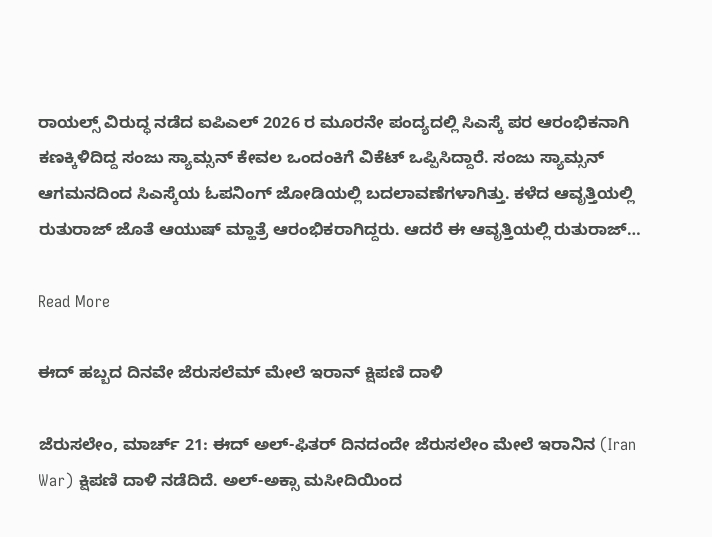ರಾಯಲ್ಸ್ ವಿರುದ್ಧ ನಡೆದ ಐಪಿಎಲ್ 2026 ರ ಮೂರನೇ ಪಂದ್ಯದಲ್ಲಿ ಸಿಎಸ್ಕೆ ಪರ ಆರಂಭಿಕನಾಗಿ ಕಣಕ್ಕಿಳಿದಿದ್ದ ಸಂಜು ಸ್ಯಾಮ್ಸನ್ ಕೇವಲ ಒಂದಂಕಿಗೆ ವಿಕೆಟ್ ಒಪ್ಪಿಸಿದ್ದಾರೆ. ಸಂಜು ಸ್ಯಾಮ್ಸನ್ ಆಗಮನದಿಂದ ಸಿಎಸ್ಕೆಯ ಓಪನಿಂಗ್ ಜೋಡಿಯಲ್ಲಿ ಬದಲಾವಣೆಗಳಾಗಿತ್ತು. ಕಳೆದ ಆವೃತ್ತಿಯಲ್ಲಿ ರುತುರಾಜ್ ಜೊತೆ ಆಯುಷ್ ಮ್ಹಾತ್ರೆ ಆರಂಭಿಕರಾಗಿದ್ದರು. ಆದರೆ ಈ ಆವೃತ್ತಿಯಲ್ಲಿ ರುತುರಾಜ್…

Read More

ಈದ್ ಹಬ್ಬದ ದಿನವೇ ಜೆರುಸಲೆಮ್ ಮೇಲೆ ಇರಾನ್ ಕ್ಷಿಪಣಿ ದಾಳಿ

ಜೆರುಸಲೇಂ, ಮಾರ್ಚ್ 21: ಈದ್ ಅಲ್-ಫಿತರ್ ದಿನದಂದೇ ಜೆರುಸಲೇಂ ಮೇಲೆ ಇರಾನಿನ (Iran War) ಕ್ಷಿಪಣಿ ದಾಳಿ ನಡೆದಿದೆ. ಅಲ್-ಅಕ್ಸಾ ಮಸೀದಿಯಿಂದ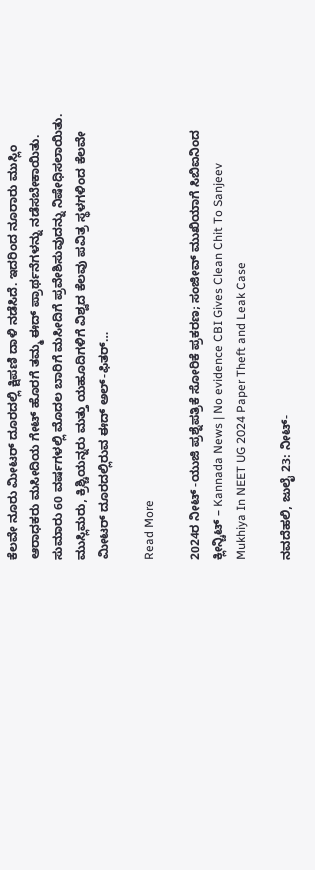ಕೆಲವೇ ನೂರು ಮೀಟರ್ ದೂರದಲ್ಲಿ ಕ್ಷಿಪಣಿ ದಾಳಿ ನಡೆಸಿದೆ. ಇದರಿಂದ ನೂರಾರು ಮುಸ್ಲಿಂ ಆರಾಧಕರು ಮಸೀದಿಯ ಗೇಟ್ ಹೊರಗೆ ತಮ್ಮ ಈದ್ ಪ್ರಾರ್ಥನೆಗಳನ್ನು ನಡೆಸಬೇಕಾಯಿತು. ಸುಮಾರು 60 ವರ್ಷಗಳಲ್ಲಿ ಮೊದಲ ಬಾರಿಗೆ ಮಸೀದಿಗೆ ಪ್ರವೇಶಿಸುವುದನ್ನು ನಿಷೇಧಿಸಲಾಯಿತು. ಮುಸ್ಲಿಮರು, ಕ್ರಿಶ್ಚಿಯನ್ನರು ಮತ್ತು ಯಹೂದಿಗಳಿಗೆ ವಿಶ್ವದ ಕೆಲವು ಪವಿತ್ರ ಸ್ಥಳಗಳಿಂದ ಕೆಲವೇ ಮೀಟರ್ ದೂರದಲ್ಲಿರುವ ಈದ್ ಅಲ್-ಫಿತರ್…

Read More

2024ರ ನೀಟ್ -ಯುಜಿ ಪ್ರಶ್ನೆಪತ್ರಿಕೆ ಸೋರಿಕೆ ಪ್ರಕರಣ; ಸಂಜೀವ್ ಮುಖಿಯಾಗೆ ಸಿಬಿಐನಿಂದ ಕ್ಲೀನ್ಚಿಟ್ – Kannada News | No evidence CBI Gives Clean Chit To Sanjeev Mukhiya In NEET UG 2024 Paper Theft and Leak Case

ನವದೆಹಲಿ, ಜುಲೈ 23: ನೀಟ್-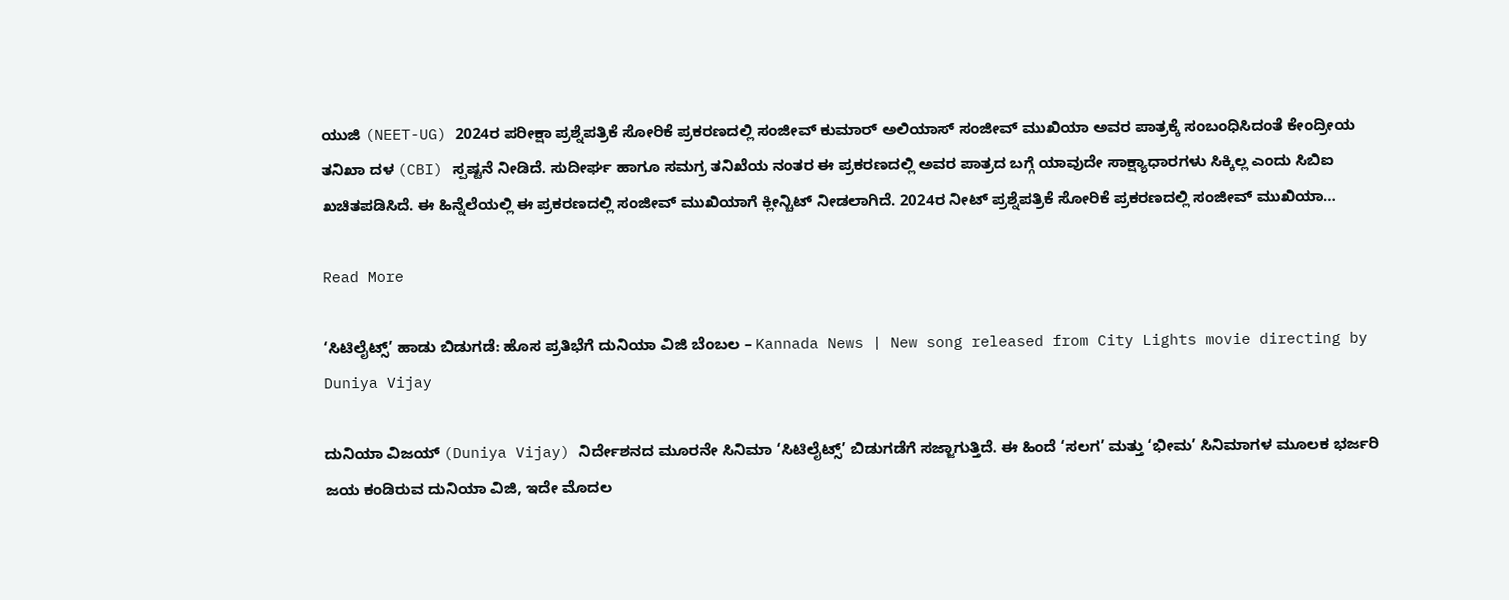ಯುಜಿ (NEET-UG) 2024ರ ಪರೀಕ್ಷಾ ಪ್ರಶ್ನೆಪತ್ರಿಕೆ ಸೋರಿಕೆ ಪ್ರಕರಣದಲ್ಲಿ ಸಂಜೀವ್ ಕುಮಾರ್ ಅಲಿಯಾಸ್ ಸಂಜೀವ್ ಮುಖಿಯಾ ಅವರ ಪಾತ್ರಕ್ಕೆ ಸಂಬಂಧಿಸಿದಂತೆ ಕೇಂದ್ರೀಯ ತನಿಖಾ ದಳ (CBI) ಸ್ಪಷ್ಟನೆ ನೀಡಿದೆ. ಸುದೀರ್ಘ ಹಾಗೂ ಸಮಗ್ರ ತನಿಖೆಯ ನಂತರ ಈ ಪ್ರಕರಣದಲ್ಲಿ ಅವರ ಪಾತ್ರದ ಬಗ್ಗೆ ಯಾವುದೇ ಸಾಕ್ಷ್ಯಾಧಾರಗಳು ಸಿಕ್ಕಿಲ್ಲ ಎಂದು ಸಿಬಿಐ ಖಚಿತಪಡಿಸಿದೆ. ಈ ಹಿನ್ನೆಲೆಯಲ್ಲಿ ಈ ಪ್ರಕರಣದಲ್ಲಿ ಸಂಜೀವ್ ಮುಖಿಯಾಗೆ ಕ್ಲೀನ್ಚಿಟ್ ನೀಡಲಾಗಿದೆ. 2024ರ ನೀಟ್ ಪ್ರಶ್ನೆಪತ್ರಿಕೆ ಸೋರಿಕೆ ಪ್ರಕರಣದಲ್ಲಿ ಸಂಜೀವ್ ಮುಖಿಯಾ…

Read More

‘ಸಿಟಿಲೈಟ್ಸ್‌’ ಹಾಡು ಬಿಡುಗಡೆ: ಹೊಸ ಪ್ರತಿಭೆಗೆ ದುನಿಯಾ ವಿಜಿ ಬೆಂಬಲ – Kannada News | New song released from City Lights movie directing by Duniya Vijay

ದುನಿಯಾ ವಿಜಯ್ (Duniya Vijay) ನಿರ್ದೇಶನದ ಮೂರನೇ ಸಿನಿಮಾ ‘ಸಿಟಿಲೈಟ್ಸ್‌’ ಬಿಡುಗಡೆಗೆ ಸಜ್ಜಾಗುತ್ತಿದೆ. ಈ ಹಿಂದೆ ‘ಸಲಗ’ ಮತ್ತು ‘ಭೀಮ’ ಸಿನಿಮಾಗಳ ಮೂಲಕ ಭರ್ಜರಿ ಜಯ ಕಂಡಿರುವ ದುನಿಯಾ ವಿಜಿ, ಇದೇ ಮೊದಲ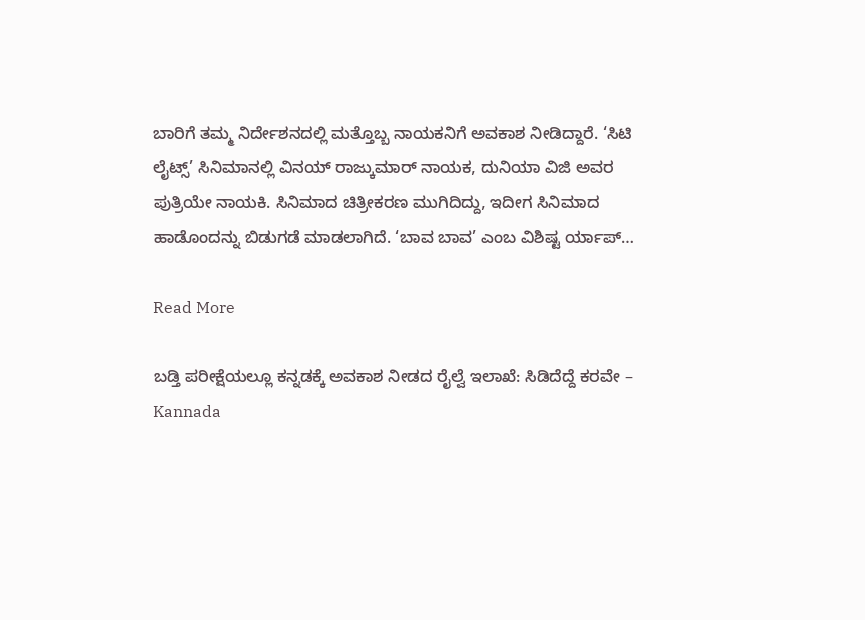ಬಾರಿಗೆ ತಮ್ಮ ನಿರ್ದೇಶನದಲ್ಲಿ ಮತ್ತೊಬ್ಬ ನಾಯಕನಿಗೆ ಅವಕಾಶ ನೀಡಿದ್ದಾರೆ. ‘ಸಿಟಿ ಲೈಟ್ಸ್’ ಸಿನಿಮಾನಲ್ಲಿ ವಿನಯ್ ರಾಜ್ಕುಮಾರ್ ನಾಯಕ, ದುನಿಯಾ ವಿಜಿ ಅವರ ಪುತ್ರಿಯೇ ನಾಯಕಿ. ಸಿನಿಮಾದ ಚಿತ್ರೀಕರಣ ಮುಗಿದಿದ್ದು, ಇದೀಗ ಸಿನಿಮಾದ ಹಾಡೊಂದನ್ನು ಬಿಡುಗಡೆ ಮಾಡಲಾಗಿದೆ. ‘ಬಾವ ಬಾವ’ ಎಂಬ ವಿಶಿಷ್ಟ ರ್ಯಾಪ್…

Read More

ಬಡ್ತಿ ಪರೀಕ್ಷೆಯಲ್ಲೂ ಕನ್ನಡಕ್ಕೆ ಅವಕಾಶ ನೀಡದ ರೈಲ್ವೆ ಇಲಾಖೆ: ಸಿಡಿದೆದ್ದೆ ಕರವೇ – Kannada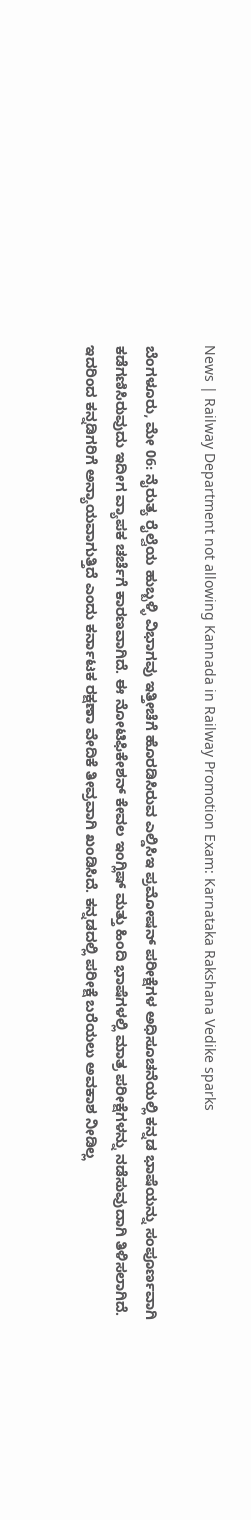News | Railway Department not allowing Kannada in Railway Promotion Exam: Karnataka Rakshana Vedike sparks

ಬೆಂಗಳೂರು, ಮೇ 06: ನೈರುತ್ಯ ರೈಲ್ವೆಯ ಹುಬ್ಬಳ್ಳಿ ವಿಭಾಗವು ಇತ್ತೀಚೆಗೆ ಹೊರಡಿಸಿರುವ ಎಲ್ಡಿಸಿಇ ಪ್ರಮೋಷನ್ ಪರೀಕ್ಷೆಗಳ ಅಧಿಸೂಚನೆಯಲ್ಲಿ ಕನ್ನಡ ಭಾಷೆಯನ್ನು ಸಂಪೂರ್ಣವಾಗಿ ಕಡೆಗಣಿಸಿರುವುದು ಇದೀಗ ವ್ಯಾಪಕ ಚರ್ಚೆಗೆ ಕಾರಣವಾಗಿದೆ. ಈ ನೋಟಿಫಿಕೇಶನ್ ಕೇವಲ ಇಂಗ್ಲಿಷ್ ಮತ್ತು ಹಿಂದಿ ಭಾಷೆಗಳಲ್ಲಿ ಮಾತ್ರ ಪರೀಕ್ಷೆಗಳನ್ನು ನಡೆಸುವುದಾಗಿ ತಿಳಿಸಲಾಗಿದೆ. ಇದರಿಂದ ಕನ್ನಡಿಗರಿಗೆ ಅನ್ಯಾಯವಾಗುತ್ತಿದೆ ಎಂದು ಕರ್ನಾಟಕ ರಕ್ಷಣಾ ವೇದಿಕೆ ತೀವ್ರವಾಗಿ ಖಂಡಿಸಿದೆ. ಕನ್ನಡದಲ್ಲಿ ಪರೀಕ್ಷೆ ಬರೆಯಲು ಅವಕಾಶ ನೀಡಿಲ್ಲ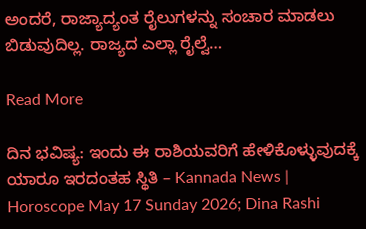ಅಂದರೆ, ರಾಜ್ಯಾದ್ಯಂತ ರೈಲುಗಳನ್ನು ಸಂಚಾರ ‌ಮಾಡಲು ಬಿಡುವುದಿಲ್ಲ. ರಾಜ್ಯದ ಎಲ್ಲಾ ರೈಲ್ವೆ…

Read More

ದಿನ ಭವಿಷ್ಯ: ಇಂದು ಈ ರಾಶಿಯವರಿಗೆ ಹೇಳಿಕೊಳ್ಳುವುದಕ್ಕೆ ಯಾರೂ ಇರದಂತಹ ಸ್ಥಿತಿ – Kannada News | Horoscope May 17 Sunday 2026; Dina Rashi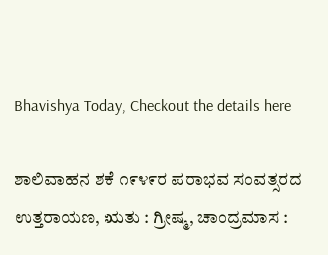Bhavishya Today, Checkout the details here

ಶಾಲಿವಾಹನ ಶಕೆ ೧೯೪೯ರ ಪರಾಭವ ಸಂವತ್ಸರದ ಉತ್ತರಾಯಣ, ಋತು : ಗ್ರೀಷ್ಮ, ಚಾಂದ್ರಮಾಸ :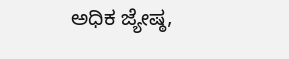ಅಧಿಕ ಜ್ಯೇಷ್ಠ,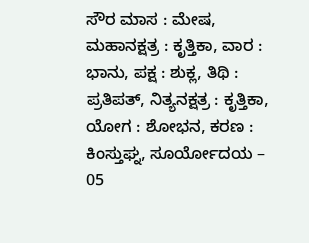ಸೌರ ಮಾಸ : ಮೇಷ, ಮಹಾನಕ್ಷತ್ರ : ಕೃತ್ತಿಕಾ, ವಾರ : ಭಾನು, ಪಕ್ಷ : ಶುಕ್ಲ, ತಿಥಿ : ಪ್ರತಿಪತ್, ನಿತ್ಯನಕ್ಷತ್ರ : ಕೃತ್ತಿಕಾ, ಯೋಗ : ಶೋಭನ, ಕರಣ : ಕಿಂಸ್ತುಘ್ನ, ಸೂರ್ಯೋದಯ – 05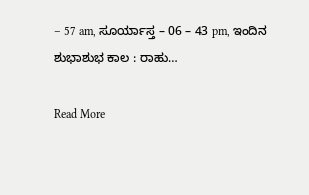– 57 am, ಸೂರ್ಯಾಸ್ತ – 06 – 43 pm, ಇಂದಿನ ಶುಭಾಶುಭ ಕಾಲ : ರಾಹು…

Read More